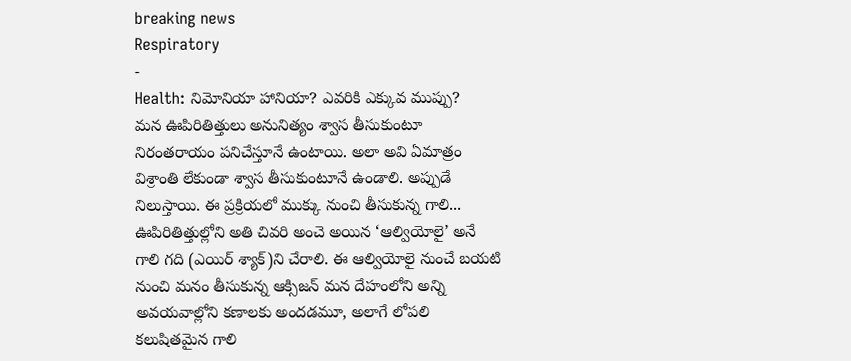breaking news
Respiratory
-
Health: నిమోనియా హానియా? ఎవరికి ఎక్కువ ముప్పు?
మన ఊపిరితిత్తులు అనునిత్యం శ్వాస తీసుకుంటూ నిరంతరాయం పనిచేస్తూనే ఉంటాయి. అలా అవి ఏమాత్రం విశ్రాంతి లేకుండా శ్వాస తీసుకుంటూనే ఉండాలి. అప్పుడే నిలుస్తాయి. ఈ ప్రక్రియలో ముక్కు నుంచి తీసుకున్న గాలి... ఊపిరితిత్తుల్లోని అతి చివరి అంచె అయిన ‘ఆల్వియోలై’ అనే గాలి గది (ఎయిర్ శ్యాక్)ని చేరాలి. ఈ ఆల్వియోలై నుంచే బయటి నుంచి మనం తీసుకున్న ఆక్సిజన్ మన దేహంలోని అన్ని అవయవాల్లోని కణాలకు అందడమూ, అలాగే లోపలి కలుషితమైన గాలి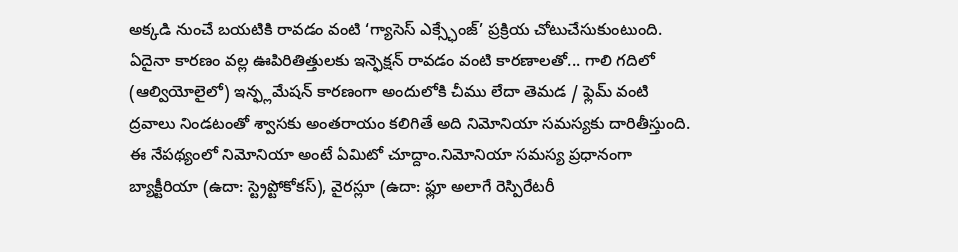అక్కడి నుంచే బయటికి రావడం వంటి ‘గ్యాసెస్ ఎక్స్ఛేంజ్’ ప్రక్రియ చోటుచేసుకుంటుంది. ఏదైనా కారణం వల్ల ఊపిరితిత్తులకు ఇన్ఫెక్షన్ రావడం వంటి కారణాలతో... గాలి గదిలో (ఆల్వియోలైలో) ఇన్ఫ్లమేషన్ కారణంగా అందులోకి చీము లేదా తెమడ / ఫ్లెమ్ వంటి ద్రవాలు నిండటంతో శ్వాసకు అంతరాయం కలిగితే అది నిమోనియా సమస్యకు దారితీస్తుంది. ఈ నేపథ్యంలో నిమోనియా అంటే ఏమిటో చూద్దాం.నిమోనియా సమస్య ప్రధానంగా బ్యాక్టీరియా (ఉదా: స్ట్రెప్టోకోకస్), వైరస్లూ (ఉదా: ఫ్లూ అలాగే రెస్పిరేటరీ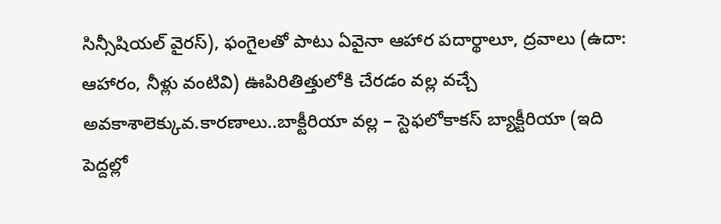సిన్సీషియల్ వైరస్), ఫంగైలతో పాటు ఏవైనా ఆహార పదార్థాలూ, ద్రవాలు (ఉదా: ఆహారం, నీళ్లు వంటివి) ఊపిరితిత్తులోకి చేరడం వల్ల వచ్చే అవకాశాలెక్కువ.కారణాలు..బాక్టీరియా వల్ల – స్టెఫలోకాకస్ బ్యాక్టీరియా (ఇది పెద్దల్లో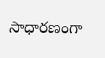సాధారణంగా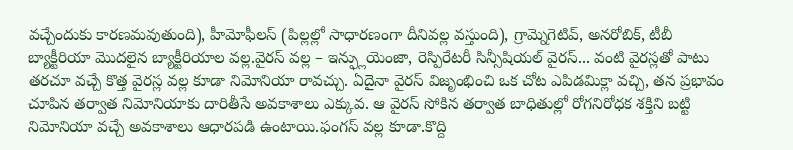వచ్చేందుకు కారణమవుతుంది), హీమోఫీలస్ (పిల్లల్లో సాధారణంగా దీనివల్ల వస్తుంది), గ్రామ్నెగెటివ్, అనరోబిక్, టీబీ బ్యాక్టీరియా మొదలైన బ్యాక్టీరియాల వల్ల.వైరస్ వల్ల – ఇన్ఫ్లుయెంజా, రెస్పిరేటరీ సిన్సీషియల్ వైరస్... వంటి వైరస్లతో పాటు తరచూ వచ్చే కొత్త వైరస్ల వల్ల కూడా నిమోనియా రావచ్చు. ఏదైనా వైరస్ విజృంభించి ఒక చోట ఎపిడమిక్లా వచ్చి, తన ప్రభావం చూపిన తర్వాత నిమోనియాకు దారితీసే అవకాశాలు ఎక్కువ. ఆ వైరస్ సోకిన తర్వాత బాధితుల్లో రోగనిరోధక శక్తిని బట్టి నిమోనియా వచ్చే అవకాశాలు ఆధారపడి ఉంటాయి.ఫంగస్ వల్ల కూడా.కొద్ది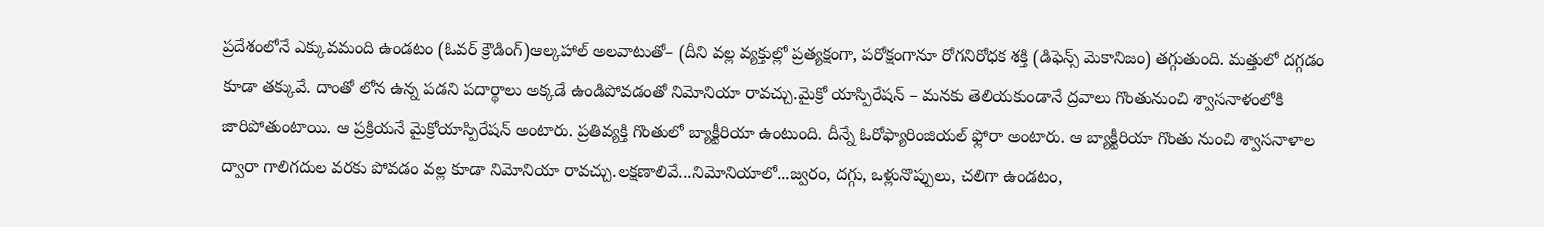ప్రదేశంలోనే ఎక్కువమంది ఉండటం (ఓవర్ క్రౌడింగ్)ఆల్కహాల్ అలవాటుతో– (దీని వల్ల వ్యక్తుల్లో ప్రత్యక్షంగా, పరోక్షంగానూ రోగనిరోధక శక్తి (డిఫెన్స్ మెకానిజం) తగ్గుతుంది. మత్తులో దగ్గడం కూడా తక్కువే. దాంతో లోన ఉన్న పడని పదార్థాలు అక్కడే ఉండిపోవడంతో నిమోనియా రావచ్చు.మైక్రో యాస్పిరేషన్ – మనకు తెలియకుండానే ద్రవాలు గొంతునుంచి శ్వాసనాళంలోకి జారిపోతుంటాయి. ఆ ప్రక్రియనే మైక్రోయాస్పిరేషన్ అంటారు. ప్రతివ్యక్తి గొంతులో బ్యాక్టీరియా ఉంటుంది. దీన్నే ఓరోఫ్యారింజియల్ ఫ్లోరా అంటారు. ఆ బ్యాక్టీరియా గొంతు నుంచి శ్వాసనాళాల ద్వారా గాలిగదుల వరకు పోవడం వల్ల కూడా నిమోనియా రావచ్చు.లక్షణాలివే...నిమోనియాలో...జ్వరం, దగ్గు, ఒళ్లునొప్పులు, చలిగా ఉండటం,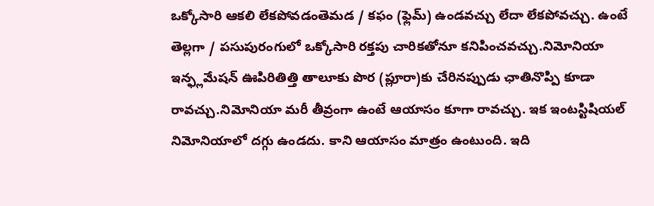ఒక్కోసారి ఆకలి లేకపోవడంతెమడ / కఫం (ఫ్లెమ్) ఉండవచ్చు లేదా లేకపోవచ్చు. ఉంటే తెల్లగా / పసుపురంగులో ఒక్కోసారి రక్తపు చారికతోనూ కనిపించవచ్చు.నిమోనియా ఇన్ఫ్లమేషన్ ఊపిరితిత్తి తాలూకు పొర (ప్లూరా)కు చేరినప్పుడు ఛాతినొప్పి కూడా రావచ్చు.నిమోనియా మరీ తీవ్రంగా ఉంటే ఆయాసం కూగా రావచ్చు. ఇక ఇంటస్టిషియల్ నిమోనియాలో దగ్గు ఉండదు. కాని ఆయాసం మాత్రం ఉంటుంది. ఇది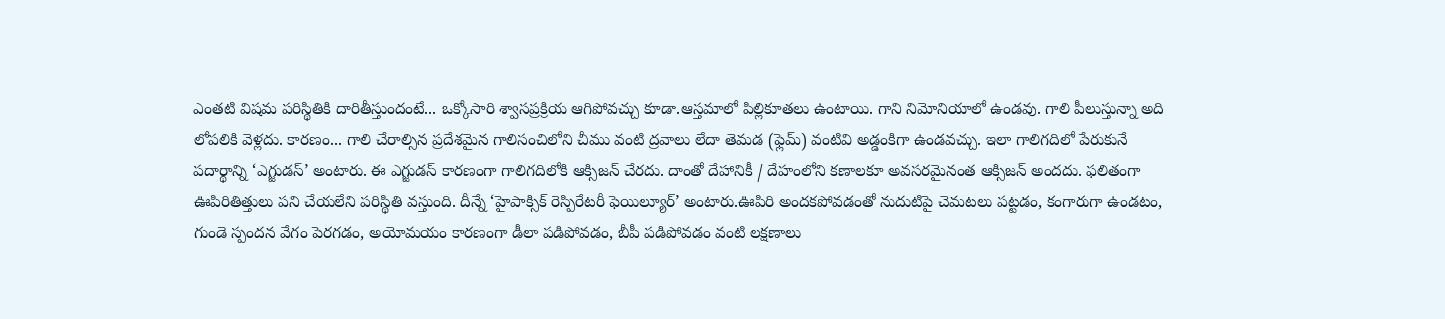ఎంతటి విషమ పరిస్థితికి దారితీస్తుందంటే... ఒక్కోసారి శ్వాసప్రక్రియ ఆగిపోవచ్చు కూడా.ఆస్తమాలో పిల్లికూతలు ఉంటాయి. గాని నిమోనియాలో ఉండవు. గాలి పీలుస్తున్నా అది లోపలికి వెళ్లదు. కారణం... గాలి చేరాల్సిన ప్రదేశమైన గాలిసంచిలోని చీము వంటి ద్రవాలు లేదా తెమడ (ఫ్లెమ్) వంటివి అడ్డంకిగా ఉండవచ్చు. ఇలా గాలిగదిలో పేరుకునే పదార్థాన్ని ‘ఎగ్జుడస్’ అంటారు. ఈ ఎగ్జుడస్ కారణంగా గాలిగదిలోకి ఆక్సిజన్ చేరదు. దాంతో దేహానికీ / దేహంలోని కణాలకూ అవసరమైనంత ఆక్సిజన్ అందదు. ఫలితంగా ఊపిరితిత్తులు పని చేయలేని పరిస్థితి వస్తుంది. దీన్నే ‘హైపాక్సిక్ రెస్పిరేటరీ ఫెయిల్యూర్’ అంటారు.ఊపిరి అందకపోవడంతో నుదుటిపై చెమటలు పట్టడం, కంగారుగా ఉండటం, గుండె స్పందన వేగం పెరగడం, అయోమయం కారణంగా డీలా పడిపోవడం, బీపీ పడిపోవడం వంటి లక్షణాలు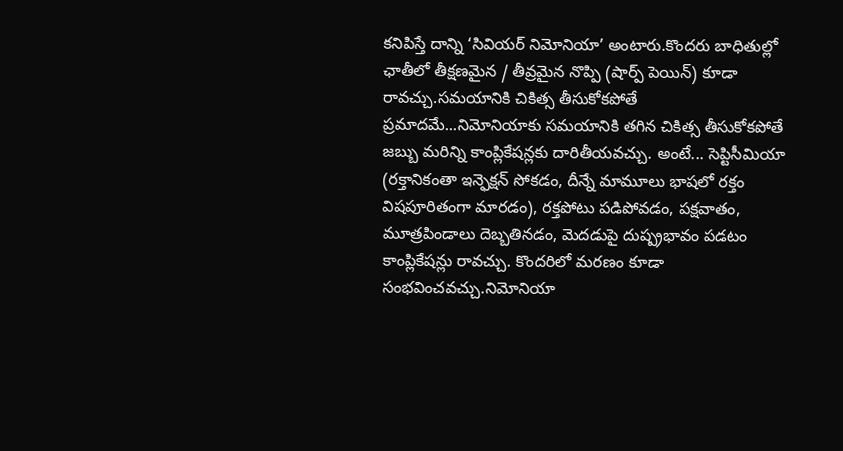కనిపిస్తే దాన్ని ‘సివియర్ నిమోనియా’ అంటారు.కొందరు బాధితుల్లో ఛాతీలో తీక్షణమైన / తీవ్రమైన నొప్పి (షార్ప్ పెయిన్) కూడా రావచ్చు.సమయానికి చికిత్స తీసుకోకపోతే ప్రమాదమే...నిమోనియాకు సమయానికి తగిన చికిత్స తీసుకోకపోతే జబ్బు మరిన్ని కాంప్లికేషన్లకు దారితీయవచ్చు. అంటే... సెప్టిసీమియా (రక్తానికంతా ఇన్ఫెక్షన్ సోకడం, దీన్నే మామూలు భాషలో రక్తం విషపూరితంగా మారడం), రక్తపోటు పడిపోవడం, పక్షవాతం, మూత్రపిండాలు దెబ్బతినడం, మెదడుపై దుష్ప్రభావం పడటం కాంప్లికేషన్లు రావచ్చు. కొందరిలో మరణం కూడా సంభవించవచ్చు.నిమోనియా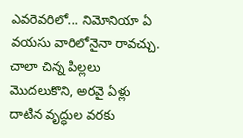ఎవరెవరిలో... నిమోనియా ఏ వయసు వారిలోనైనా రావచ్చు. చాలా చిన్న పిల్లలు మొదలుకొని, అరవై ఏళ్లు దాటిన వృద్ధుల వరకు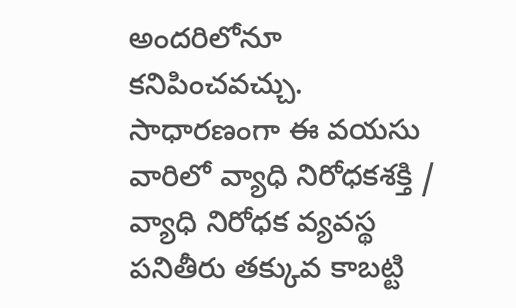అందరిలోనూ కనిపించవచ్చు. సాధారణంగా ఈ వయసు వారిలో వ్యాధి నిరోధకశక్తి / వ్యాధి నిరోధక వ్యవస్థ పనితీరు తక్కువ కాబట్టి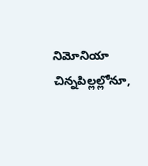నిమోనియా చిన్నపిల్లల్లోనూ,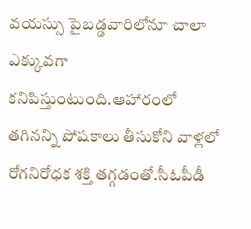వయస్సు పైబడ్డవారిలోనూ చాలా ఎక్కువగా కనిపిస్తుంటుంది.ఆహారంలో తగినన్ని పోషకాలు తీసుకోని వాళ్లలో రోగనిరోధక శక్తి తగ్గడంతో.సీఓపీడీ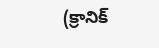(క్రానిక్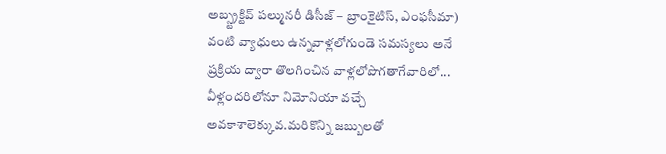అబ్స్ట్రక్టివ్ పల్మునరీ డిసీజ్ – బ్రాంకైటిస్, ఎంఫసీమా) వంటి వ్యాధులు ఉన్నవాళ్లలోగుండె సమస్యలు అనే ప్రక్రియ ద్వారా తొలగించిన వాళ్లలోపొగతాగేవారిలో... వీళ్లందరిలోనూ నిమోనియా వచ్చే అవకాశాలెక్కువ.మరికొన్ని జబ్బులతో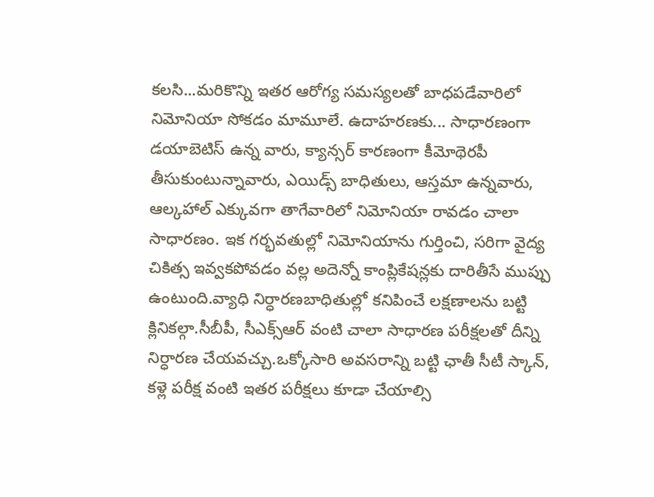కలసి...మరికొన్ని ఇతర ఆరోగ్య సమస్యలతో బాధపడేవారిలో నిమోనియా సోకడం మామూలే. ఉదాహరణకు... సాధారణంగా డయాబెటిస్ ఉన్న వారు, క్యాన్సర్ కారణంగా కీమోథెరపీ తీసుకుంటున్నావారు, ఎయిడ్స్ బాధితులు, ఆస్తమా ఉన్నవారు, ఆల్కహాల్ ఎక్కువగా తాగేవారిలో నిమోనియా రావడం చాలా సాధారణం. ఇక గర్భవతుల్లో నిమోనియాను గుర్తించి, సరిగా వైద్య చికిత్స ఇవ్వకపోవడం వల్ల అదెన్నో కాంప్లికేషన్లకు దారితీసే ముప్పు ఉంటుంది.వ్యాధి నిర్ధారణబాధితుల్లో కనిపించే లక్షణాలను బట్టి క్లినికల్గా.సీబీపీ, సీఎక్స్ఆర్ వంటి చాలా సాధారణ పరీక్షలతో దీన్ని నిర్ధారణ చేయవచ్చు.ఒక్కోసారి అవసరాన్ని బట్టి ఛాతీ సీటీ స్కాన్, కళ్లె పరీక్ష వంటి ఇతర పరీక్షలు కూడా చేయాల్సి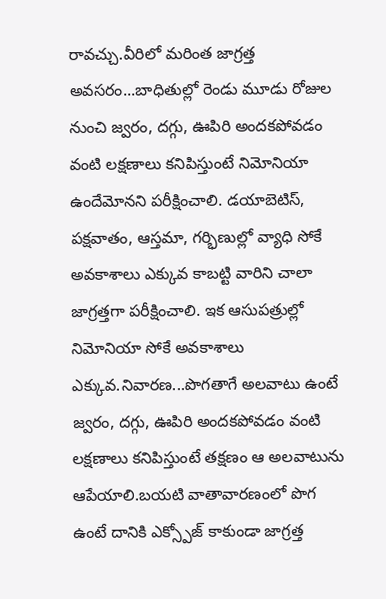రావచ్చు.వీరిలో మరింత జాగ్రత్త అవసరం...బాధితుల్లో రెండు మూడు రోజుల నుంచి జ్వరం, దగ్గు, ఊపిరి అందకపోవడం వంటి లక్షణాలు కనిపిస్తుంటే నిమోనియా ఉందేమోనని పరీక్షించాలి. డయాబెటిస్, పక్షవాతం, ఆస్తమా, గర్భిణుల్లో వ్యాధి సోకే అవకాశాలు ఎక్కువ కాబట్టి వారిని చాలా జాగ్రత్తగా పరీక్షించాలి. ఇక ఆసుపత్రుల్లో నిమోనియా సోకే అవకాశాలు ఎక్కువ.నివారణ...పొగతాగే అలవాటు ఉంటే జ్వరం, దగ్గు, ఊపిరి అందకపోవడం వంటి లక్షణాలు కనిపిస్తుంటే తక్షణం ఆ అలవాటును ఆపేయాలి.బయటి వాతావారణంలో పొగ ఉంటే దానికి ఎక్స్పోజ్ కాకుండా జాగ్రత్త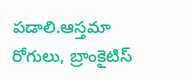పడాలి.ఆస్తమా రోగులు, బ్రాంకైటిస్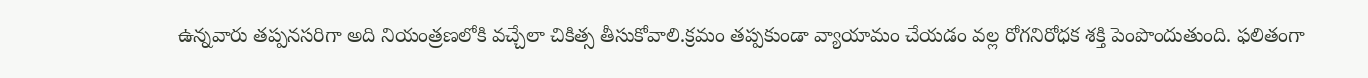ఉన్నవారు తప్పనసరిగా అది నియంత్రణలోకి వచ్చేలా చికిత్స తీసుకోవాలి.క్రమం తప్పకుండా వ్యాయామం చేయడం వల్ల రోగనిరోధక శక్తి పెంపొందుతుంది. ఫలితంగా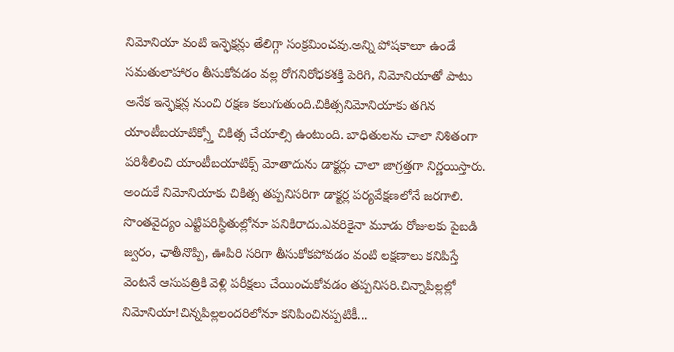నిమోనియా వంటి ఇన్ఫెక్షన్లు తేలిగ్గా సంక్రమించవు.అన్ని పోషకాలూ ఉండే సమతులాహారం తీసుకోవడం వల్ల రోగనిరోధకశక్తి పెరిగి, నిమోనియాతో పాటు అనేక ఇన్ఫెక్షన్ల నుంచి రక్షణ కలుగుతుంది.చికిత్సనిమోనియాకు తగిన యాంటీబయాటిక్స్తో చికిత్స చేయాల్సి ఉంటుంది. బాధితులను చాలా నిశితంగా పరిశీలించి యాంటీబయాటిక్స్ మోతాదును డాక్టర్లు చాలా జాగ్రత్తగా నిర్ణయిస్తారు. అందుకే నిమోనియాకు చికిత్స తప్పనిసరిగా డాక్టర్ల పర్యవేక్షణలోనే జరగాలి. సొంతవైద్యం ఎట్టిపరిస్థితుల్లోనూ పనికిరాదు.ఎవరికైనా మూడు రోజులకు పైబడి జ్వరం, ఛాతీనొప్పి, ఊపిరి సరిగా తీసుకోకపోవడం వంటి లక్షణాలు కనిపిస్తే వెంటనే ఆసుపత్రికి వెళ్లి పరీక్షలు చేయించుకోవడం తప్పనిసరి.చిన్నాపిల్లల్లో నిమోనియా!చిన్నపిల్లలందరిలోనూ కనిపించినప్పటికీ...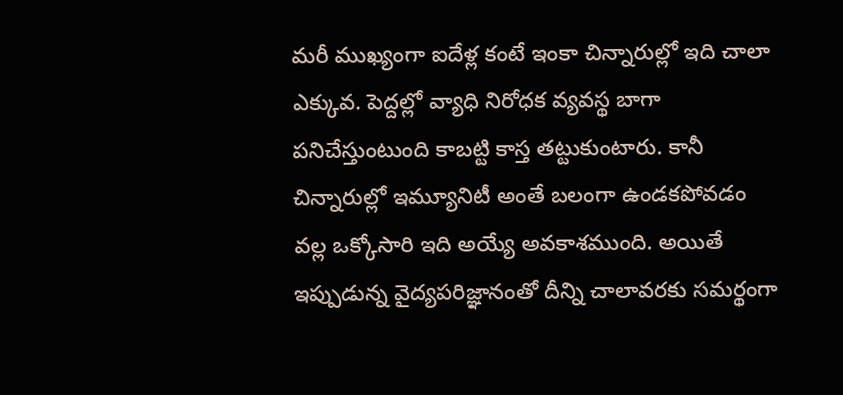మరీ ముఖ్యంగా ఐదేళ్ల కంటే ఇంకా చిన్నారుల్లో ఇది చాలా ఎక్కువ. పెద్దల్లో వ్యాధి నిరోధక వ్యవస్థ బాగా పనిచేస్తుంటుంది కాబట్టి కాస్త తట్టుకుంటారు. కానీ చిన్నారుల్లో ఇమ్యూనిటీ అంతే బలంగా ఉండకపోవడం వల్ల ఒక్కోసారి ఇది అయ్యే అవకాశముంది. అయితే ఇప్పుడున్న వైద్యపరిజ్ఞానంతో దీన్ని చాలావరకు సమర్థంగా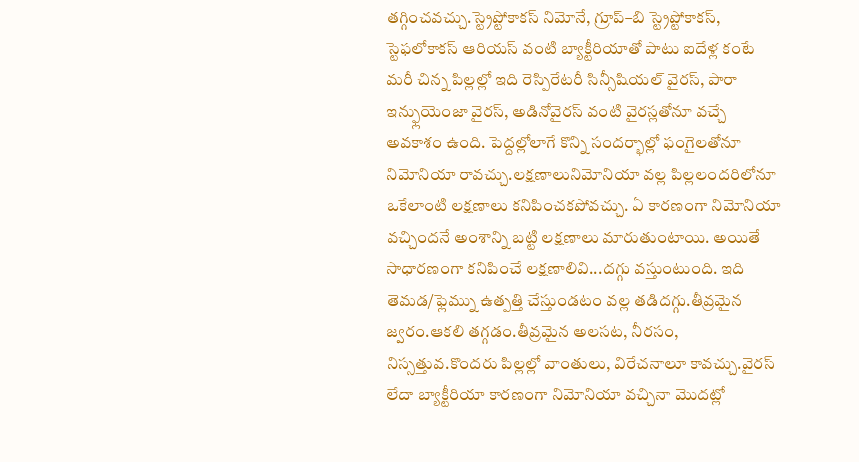తగ్గించవచ్చు.స్ట్రెప్టోకాకస్ నిమోనే, గ్రూప్–బి స్ట్రెప్టోకాకస్, స్టెఫలోకాకస్ ఆరియస్ వంటి బ్యాక్టీరియాతో పాటు ఐదేళ్ల కంటే మరీ చిన్న పిల్లల్లో ఇది రెస్పిరేటరీ సిన్సీషియల్ వైరస్, పారా ఇన్ఫ్లుయెంజా వైరస్, అడినోవైరస్ వంటి వైరస్లతోనూ వచ్చే అవకాశం ఉంది. పెద్దల్లోలాగే కొన్ని సందర్భాల్లో ఫంగైలతోనూ నిమోనియా రావచ్చు.లక్షణాలునిమోనియా వల్ల పిల్లలందరిలోనూ ఒకేలాంటి లక్షణాలు కనిపించకపోవచ్చు. ఏ కారణంగా నిమోనియా వచ్చిందనే అంశాన్ని బట్టి లక్షణాలు మారుతుంటాయి. అయితే సాధారణంగా కనిపించే లక్షణాలివి...దగ్గు వస్తుంటుంది. ఇది తెమడ/ఫ్లెమ్ను ఉత్పత్తి చేస్తుండటం వల్ల తడిదగ్గు.తీవ్రమైన జ్వరం.ఆకలి తగ్గడం.తీవ్రమైన అలసట, నీరసం, నిస్సత్తువ.కొందరు పిల్లల్లో వాంతులు, విరేచనాలూ కావచ్చు.వైరస్ లేదా బ్యాక్టీరియా కారణంగా నిమోనియా వచ్చినా మొదట్లో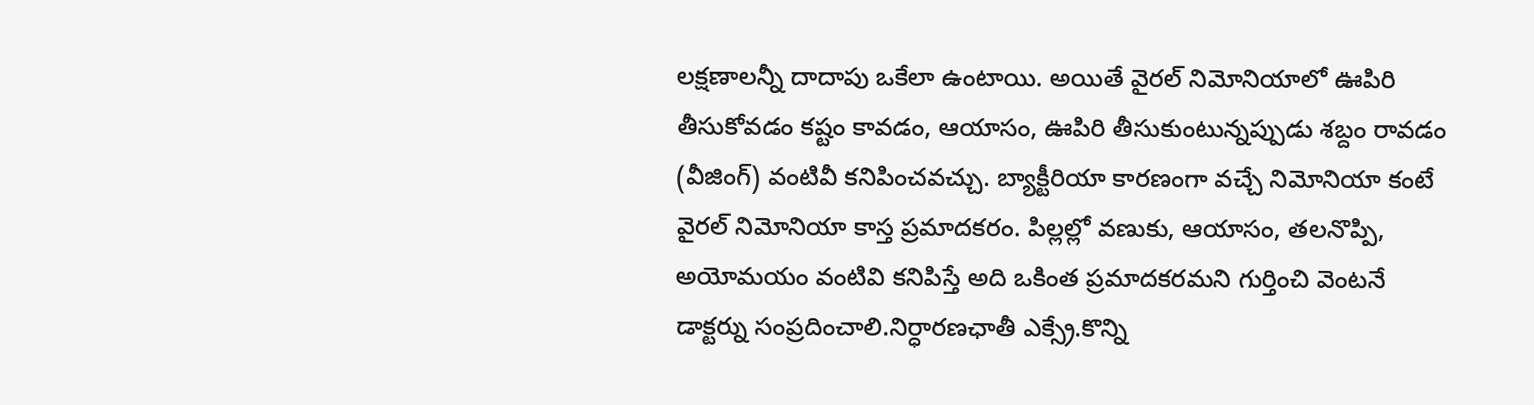లక్షణాలన్నీ దాదాపు ఒకేలా ఉంటాయి. అయితే వైరల్ నిమోనియాలో ఊపిరి తీసుకోవడం కష్టం కావడం, ఆయాసం, ఊపిరి తీసుకుంటున్నప్పుడు శబ్దం రావడం (వీజింగ్) వంటివీ కనిపించవచ్చు. బ్యాక్టీరియా కారణంగా వచ్చే నిమోనియా కంటే వైరల్ నిమోనియా కాస్త ప్రమాదకరం. పిల్లల్లో వణుకు, ఆయాసం, తలనొప్పి, అయోమయం వంటివి కనిపిస్తే అది ఒకింత ప్రమాదకరమని గుర్తించి వెంటనే డాక్టర్ను సంప్రదించాలి.నిర్ధారణఛాతీ ఎక్స్రే.కొన్ని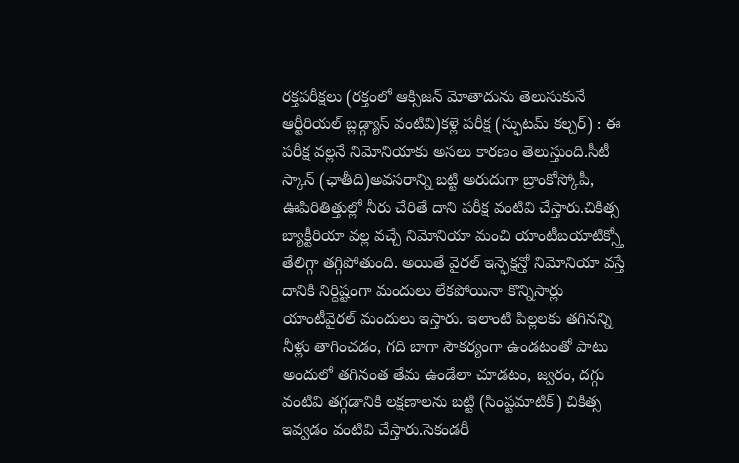రక్తపరీక్షలు (రక్తంలో ఆక్సిజన్ మోతాదును తెలుసుకునే ఆర్టీరియల్ బ్లడ్గ్యాస్ వంటివి)కళ్లె పరీక్ష (స్ఫుటమ్ కల్చర్) : ఈ పరీక్ష వల్లనే నిమోనియాకు అసలు కారణం తెలుస్తుంది.సీటీ స్కాన్ (ఛాతీది)అవసరాన్ని బట్టి అరుదుగా బ్రాంకోస్కోపీ, ఊపిరితిత్తుల్లో నీరు చేరితే దాని పరీక్ష వంటివి చేస్తారు.చికిత్స బ్యాక్టీరియా వల్ల వచ్చే నిమోనియా మంచి యాంటీబయాటిక్స్తో తేలిగ్గా తగ్గిపోతుంది. అయితే వైరల్ ఇన్ఫెక్షన్తో నిమోనియా వస్తే దానికి నిర్దిష్టంగా మందులు లేకపోయినా కొన్నిసార్లు యాంటీవైరల్ మందులు ఇస్తారు. ఇలాంటి పిల్లలకు తగినన్ని నీళ్లు తాగించడం, గది బాగా సౌకర్యంగా ఉండటంతో పాటు అందులో తగినంత తేమ ఉండేలా చూడటం, జ్వరం, దగ్గు వంటివి తగ్గడానికి లక్షణాలను బట్టి (సింప్టమాటిక్) చికిత్స ఇవ్వడం వంటివి చేస్తారు.సెకండరీ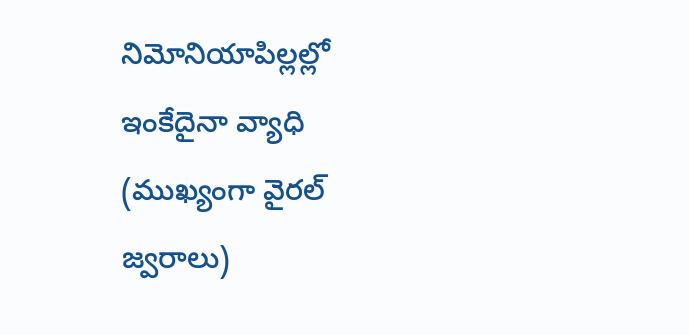నిమోనియాపిల్లల్లో ఇంకేదైనా వ్యాధి (ముఖ్యంగా వైరల్ జ్వరాలు)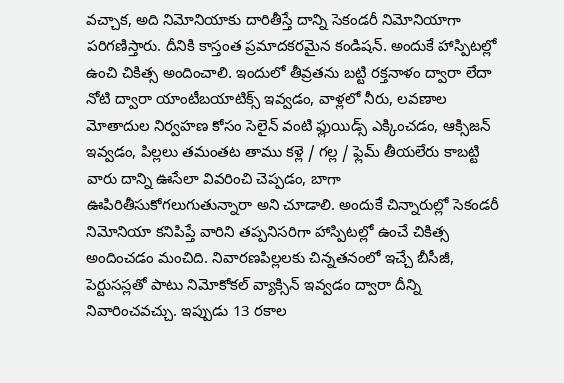వచ్చాక, అది నిమోనియాకు దారితీస్తే దాన్ని సెకండరీ నిమోనియాగా పరిగణిస్తారు. దీనికి కాస్తంత ప్రమాదకరమైన కండిషన్. అందుకే హాస్పిటల్లో ఉంచి చికిత్స అందించాలి. ఇందులో తీవ్రతను బట్టి రక్తనాళం ద్వారా లేదా నోటి ద్వారా యాంటీబయాటిక్స్ ఇవ్వడం, వాళ్లలో నీరు, లవణాల మోతాదుల నిర్వహణ కోసం సెలైన్ వంటి ఫ్లుయిడ్స్ ఎక్కించడం, ఆక్సిజన్ ఇవ్వడం, పిల్లలు తమంతట తాము కళ్లె / గల్ల / ఫ్లెమ్ తీయలేరు కాబట్టి వారు దాన్ని ఊసేలా వివరించి చెప్పడం, బాగా ఊపిరితీసుకోగలుగుతున్నారా అని చూడాలి. అందుకే చిన్నారుల్లో సెకండరీ నిమోనియా కనిపిప్తే వారిని తప్పనిసరిగా హాస్పిటల్లో ఉంచే చికిత్స అందించడం మంచిది. నివారణపిల్లలకు చిన్నతనంలో ఇచ్చే బీసీజీ, పెర్టుసస్లతో పాటు నిమోకోకల్ వ్యాక్సిన్ ఇవ్వడం ద్వారా దీన్ని నివారించవచ్చు. ఇప్పుడు 13 రకాల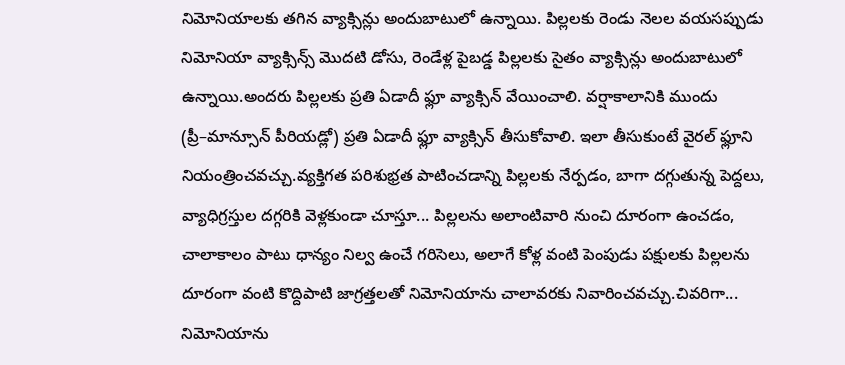నిమోనియాలకు తగిన వ్యాక్సిన్లు అందుబాటులో ఉన్నాయి. పిల్లలకు రెండు నెలల వయసప్పుడు నిమోనియా వ్యాక్సిన్స్ మొదటి డోసు, రెండేళ్ల పైబడ్డ పిల్లలకు సైతం వ్యాక్సిన్లు అందుబాటులో ఉన్నాయి.అందరు పిల్లలకు ప్రతి ఏడాదీ ఫ్లూ వ్యాక్సిన్ వేయించాలి. వర్షాకాలానికి ముందు (ప్రీ–మాన్సూన్ పీరియడ్లో) ప్రతి ఏడాదీ ఫ్లూ వ్యాక్సిన్ తీసుకోవాలి. ఇలా తీసుకుంటే వైరల్ ఫ్లూని నియంత్రించవచ్చు.వ్యక్తిగత పరిశుభ్రత పాటించడాన్ని పిల్లలకు నేర్పడం, బాగా దగ్గుతున్న పెద్దలు, వ్యాధిగ్రస్తుల దగ్గరికి వెళ్లకుండా చూస్తూ... పిల్లలను అలాంటివారి నుంచి దూరంగా ఉంచడం, చాలాకాలం పాటు ధాన్యం నిల్వ ఉంచే గరిసెలు, అలాగే కోళ్ల వంటి పెంపుడు పక్షులకు పిల్లలను దూరంగా వంటి కొద్దిపాటి జాగ్రత్తలతో నిమోనియాను చాలావరకు నివారించవచ్చు.చివరిగా... నిమోనియాను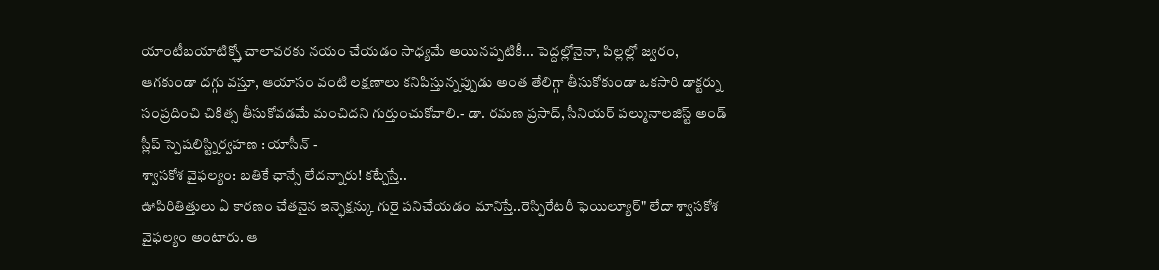యాంటీబయాటిక్స్తో చాలావరకు నయం చేయడం సాధ్యమే అయినప్పటికీ... పెద్దల్లోనైనా, పిల్లల్లో జ్వరం, ఆగకుండా దగ్గు వస్తూ, ఆయాసం వంటి లక్షణాలు కనిపిస్తున్నప్పుడు అంత తేలిగ్గా తీసుకోకుండా ఒకసారి డాక్టర్ను సంప్రదించి చికిత్స తీసుకోవడమే మంచిదని గుర్తుంచుకోవాలి.- డా. రమణ ప్రసాద్, సీనియర్ పల్మునాలజిస్ట్ అండ్ స్లీప్ స్పెషలిస్ట్నిర్వహణ : యాసీన్ -
శ్వాసకోశ వైఫల్యం: బతికే ఛాన్సే లేదన్నారు! కట్చేస్తే..
ఊపిరితిత్తులు ఏ కారణం చేతనైన ఇన్ఫెక్షన్కు గురై పనిచేయడం మానిస్తే..రెస్పిరేటరీ ఫెయిల్యూర్" లేదా శ్వాసకోశ వైఫల్యం అంటారు. ఆ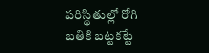పరిస్థితుల్లో రోగి బతికి బట్టకట్టే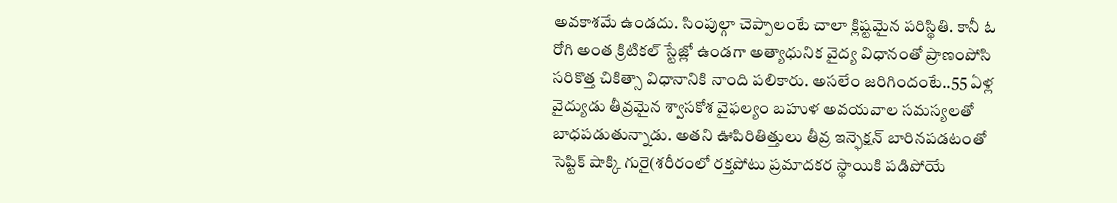అవకాశమే ఉండదు. సింపుల్గా చెప్పాలంటే చాలా క్లిష్టమైన పరిస్థితి. కానీ ఓ రోగి అంత క్రిటికల్ స్టేజ్లో ఉండగా అత్యాధునిక వైద్య విధానంతో ప్రాణంపోసి సరికొత్త చికిత్సా విధానానికి నాంది పలికారు. అసలేం జరిగిందంటే..55 ఏళ్ల వైద్యుడు తీవ్రమైన శ్వాసకోశ వైఫల్యం బహుళ అవయవాల సమస్యలతో బాధపడుతున్నాడు. అతని ఊపిరితిత్తులు తీవ్ర ఇన్ఫెక్షన్ బారినపడటంతో సెప్టిక్ షాక్కి గురై(శరీరంలో రక్తపోటు ప్రమాదకర స్థాయికి పడిపోయే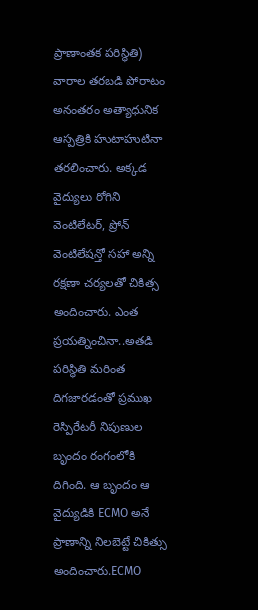ప్రాణాంతక పరిస్థితి) వారాల తరబడి పోరాటం అనంతరం అత్యాధునిక ఆస్పత్రికి హుటాహుటినా తరలించారు. అక్కడ వైద్యులు రోగిని వెంటిలేటర్, ప్రోన్ వెంటిలేషన్తో సహా అన్ని రక్షణా చర్యలతో చికిత్స అందించారు. ఎంత ప్రయత్నించినా..అతడి పరిస్థితి మరింత దిగజారడంతో ప్రముఖ రెస్పిరేటరీ నిపుణుల బృందం రంగంలోకి దిగింది. ఆ బృందం ఆ వైద్యుడికి ECMO అనే ప్రాణాన్ని నిలబెట్టే చికిత్సు అందించారు.ECMO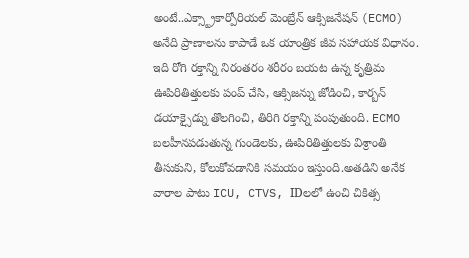అంటే..ఎక్స్ట్రాకార్పోరియల్ మెంబ్రేన్ ఆక్సిజనేషన్ (ECMO) అనేది ప్రాణాలను కాపాడే ఒక యాంత్రిక జీవ సహాయక విధానం. ఇది రోగి రక్తాన్ని నిరంతరం శరీరం బయట ఉన్న కృత్రిమ ఊపిరితిత్తులకు పంప్ చేసి, ఆక్సిజన్ను జోడించి, కార్బన్ డయాక్సైడ్ను తొలగించి, తిరిగి రక్తాన్ని పంపుతుంది. ECMO బలహీనపడుతున్న గుండెలకు, ఊపిరితిత్తులకు విశ్రాంతి తీసుకుని, కోలుకోవడానికి సమయం ఇస్తుంది.అతడిని అనేక వారాల పాటు ICU, CTVS, IDలలో ఉంచి చికిత్స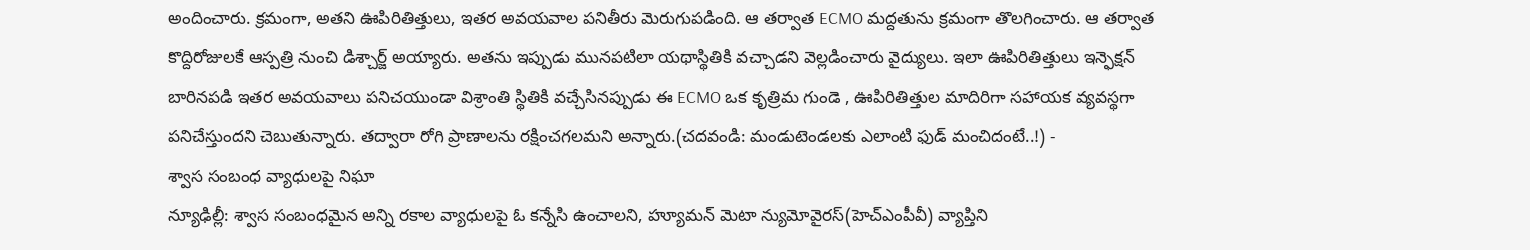అందించారు. క్రమంగా, అతని ఊపిరితిత్తులు, ఇతర అవయవాల పనితీరు మెరుగుపడింది. ఆ తర్వాత ECMO మద్దతును క్రమంగా తొలగించారు. ఆ తర్వాత కొద్దిరోజులకే ఆస్పత్రి నుంచి డిశ్చార్జ్ అయ్యారు. అతను ఇప్పుడు మునపటిలా యథాస్థితికి వచ్చాడని వెల్లడించారు వైద్యులు. ఇలా ఊపిరితిత్తులు ఇన్ఫెక్షన్ బారినపడి ఇతర అవయవాలు పనిచయుండా విశ్రాంతి స్థితికి వచ్చేసినప్పుడు ఈ ECMO ఒక కృత్రిమ గుండె , ఊపిరితిత్తుల మాదిరిగా సహాయక వ్యవస్థగా పనిచేస్తుందని చెబుతున్నారు. తద్వారా రోగి ప్రాణాలను రక్షించగలమని అన్నారు.(చదవండి: మండుటెండలకు ఎలాంటి ఫుడ్ మంచిదంటే..!) -
శ్వాస సంబంధ వ్యాధులపై నిఘా
న్యూఢిల్లీ: శ్వాస సంబంధమైన అన్ని రకాల వ్యాధులపై ఓ కన్నేసి ఉంచాలని, హ్యూమన్ మెటా న్యుమోవైరస్(హెచ్ఎంపీవీ) వ్యాప్తిని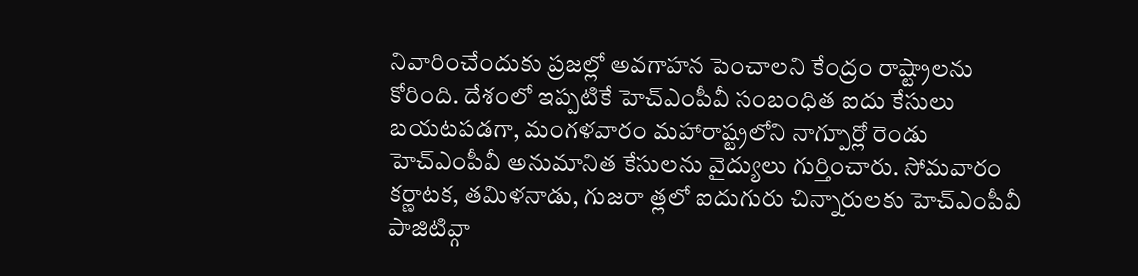నివారించేందుకు ప్రజల్లో అవగాహన పెంచాలని కేంద్రం రాష్ట్రాలను కోరింది. దేశంలో ఇప్పటికే హెచ్ఎంపీవీ సంబంధిత ఐదు కేసులు బయటపడగా, మంగళవారం మహారాష్ట్రలోని నాగ్పూర్లో రెండు హెచ్ఎంపీవీ అనుమానిత కేసులను వైద్యులు గుర్తించారు. సోమవారం కర్ణాటక, తమిళనాడు, గుజరా త్లలో ఐదుగురు చిన్నారులకు హెచ్ఎంపీవీ పాజిటివ్గా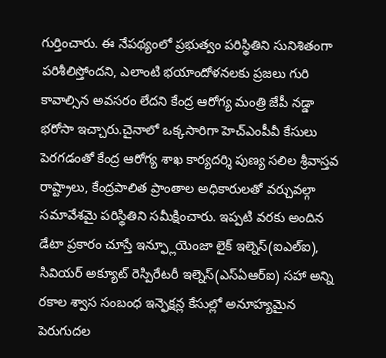గుర్తించారు. ఈ నేపథ్యంలో ప్రభుత్వం పరిస్థితిని సునిశితంగా పరిశీలిస్తోందని, ఎలాంటి భయాందోళనలకు ప్రజలు గురి కావాల్సిన అవసరం లేదని కేంద్ర ఆరోగ్య మంత్రి జేపీ నడ్డా భరోసా ఇచ్చారు.చైనాలో ఒక్కసారిగా హెచ్ఎంపీవీ కేసులు పెరగడంతో కేంద్ర ఆరోగ్య శాఖ కార్యదర్శి పుణ్య సలిల శ్రీవాస్తవ రాష్ట్రాలు, కేంద్రపాలిత ప్రాంతాల అధికారులతో వర్చువల్గా సమావేశమై పరిస్థితిని సమీక్షించారు. ఇప్పటి వరకు అందిన డేటా ప్రకారం చూస్తే ఇన్ఫ్లూయెంజా లైక్ ఇల్నెస్(ఐఎల్ఐ), సివియర్ అక్యూట్ రెస్పిరేటరీ ఇల్నెస్(ఎస్ఏఆర్ఐ) సహా అన్ని రకాల శ్వాస సంబంధ ఇన్ఫెక్షన్ల కేసుల్లో అనూహ్యమైన పెరుగుదల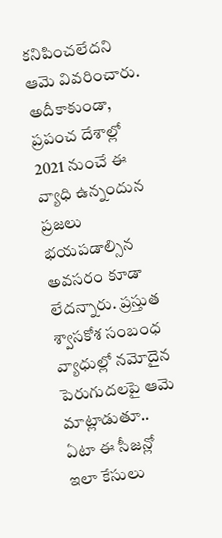కనిపించలేదని ఆమె వివరించారు. అదీకాకుండా, ప్రపంచ దేశాల్లో 2021 నుంచే ఈ వ్యాధి ఉన్నందున ప్రజలు భయపడాల్సిన అవసరం కూడా లేదన్నారు. ప్రస్తుత శ్వాసకోశ సంబంధ వ్యాధుల్లో నమోదైన పెరుగుదలపై ఆమె మాట్లాడుతూ.. ఏటా ఈ సీజన్లో ఇలా కేసులు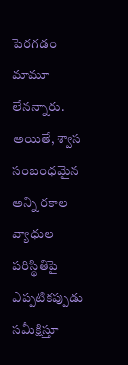పెరగడం మామూ లేనన్నారు. అయితే, శ్వాస సంబంధమైన అన్ని రకాల వ్యాధుల పరిస్థితిపై ఎప్పటికప్పుడు సమీక్షిస్తూ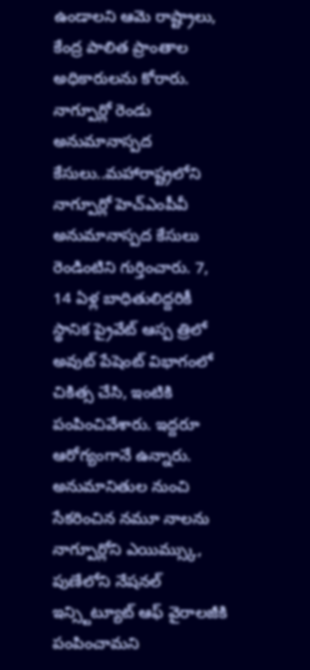ఉండాలని ఆమె రాష్ట్రాలు, కేంద్ర పాలిత ప్రాంతాల అధికారులను కోరారు. నాగ్పూర్లో రెండు అనుమానాస్పద కేసులు..మహారాష్ట్రలోని నాగ్పూర్లో హెచ్ఎంపీవీ అనుమానాస్పద కేసులు రెండింటిని గుర్తించారు. 7, 14 ఏళ్ల బాధితులిద్దరికీ స్థానిక ప్రైవేట్ ఆస్ప త్రిలో అవుట్ పేషెంట్ విభాగంలో చికిత్స చేసి, ఇంటికి పంపించివేశారు. ఇద్దరూ ఆరోగ్యంగానే ఉన్నారు. అనుమానితుల నుంచి సేకరించిన నమూ నాలను నాగ్పూర్లోని ఎయిమ్స్కు, పుణేలోని నేషనల్ ఇన్స్టిట్యూట్ ఆఫ్ వైరాలజీకి పంపించామని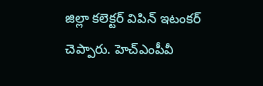జిల్లా కలెక్టర్ విపిన్ ఇటంకర్ చెప్పారు. హెచ్ఎంపీవీ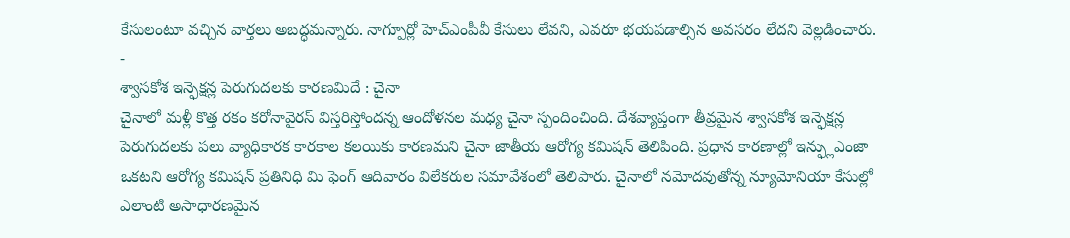కేసులంటూ వచ్చిన వార్తలు అబద్ధమన్నారు. నాగ్పూర్లో హెచ్ఎంపీవీ కేసులు లేవని, ఎవరూ భయపడాల్సిన అవసరం లేదని వెల్లడించారు. -
శ్వాసకోశ ఇన్ఫెక్షన్ల పెరుగుదలకు కారణమిదే : చైనా
చైనాలో మళ్లీ కొత్త రకం కరోనావైరస్ విస్తరిస్తోందన్న ఆందోళనల మధ్య చైనా స్పందించింది. దేశవ్యాప్తంగా తీవ్రమైన శ్వాసకోశ ఇన్ఫెక్షన్ల పెరుగుదలకు పలు వ్యాధికారక కారకాల కలయికు కారణమని చైనా జాతీయ ఆరోగ్య కమిషన్ తెలిపింది. ప్రధాన కారణాల్లో ఇన్ఫ్లుఎంజా ఒకటని ఆరోగ్య కమిషన్ ప్రతినిధి మి ఫెంగ్ ఆదివారం విలేకరుల సమావేశంలో తెలిపారు. చైనాలో నమోదవుతోన్న న్యూమోనియా కేసుల్లో ఎలాంటి అసాధారణమైన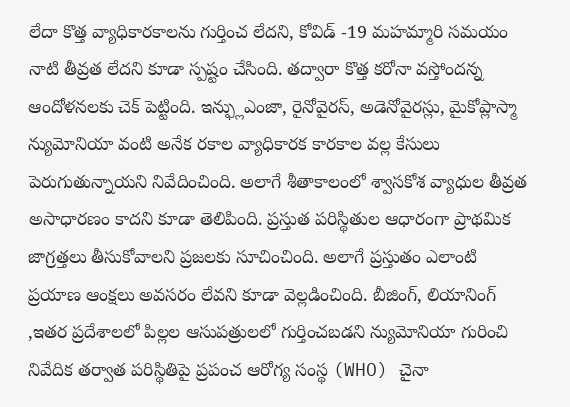లేదా కొత్త వ్యాధికారకాలను గుర్తించ లేదని, కోవిడ్ -19 మహమ్మారి సమయం నాటి తీవ్రత లేదని కూడా స్పష్టం చేసింది. తద్వారా కొత్త కరోనా వస్తోందన్న ఆందోళనలకు చెక్ పెట్టింది. ఇన్ఫ్లుఎంజా, రైనోవైరస్, అడెనోవైరస్లు, మైకోప్లాస్మా న్యుమోనియా వంటి అనేక రకాల వ్యాధికారక కారకాల వల్ల కేసులు పెరుగుతున్నాయని నివేదించింది. అలాగే శీతాకాలంలో శ్వాసకోశ వ్యాధుల తీవ్రత అసాధారణం కాదని కూడా తెలిపింది. ప్రస్తుత పరిస్థితుల ఆధారంగా ప్రాథమిక జాగ్రత్తలు తీసుకోవాలని ప్రజలకు సూచించింది. అలాగే ప్రస్తుతం ఎలాంటి ప్రయాణ ఆంక్షలు అవసరం లేవని కూడా వెల్లడించింది. బీజింగ్, లియానింగ్ ,ఇతర ప్రదేశాలలో పిల్లల ఆసుపత్రులలో గుర్తించబడని న్యుమోనియా గురించి నివేదిక తర్వాత పరిస్థితిపై ప్రపంచ ఆరోగ్య సంస్థ (WHO) చైనా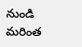నుండి మరింత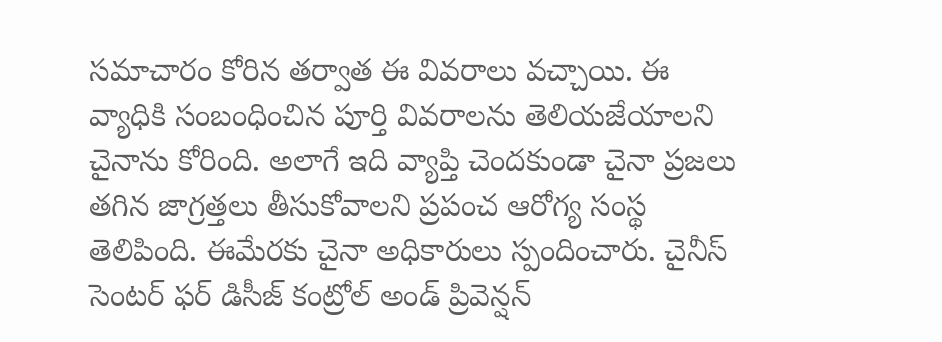సమాచారం కోరిన తర్వాత ఈ వివరాలు వచ్చాయి. ఈ వ్యాధికి సంబంధించిన పూర్తి వివరాలను తెలియజేయాలని చైనాను కోరింది. అలాగే ఇది వ్యాప్తి చెందకుండా చైనా ప్రజలు తగిన జాగ్రత్తలు తీసుకోవాలని ప్రపంచ ఆరోగ్య సంస్థ తెలిపింది. ఈమేరకు చైనా అధికారులు స్పందించారు. చైనీస్ సెంటర్ ఫర్ డిసీజ్ కంట్రోల్ అండ్ ప్రివెన్షన్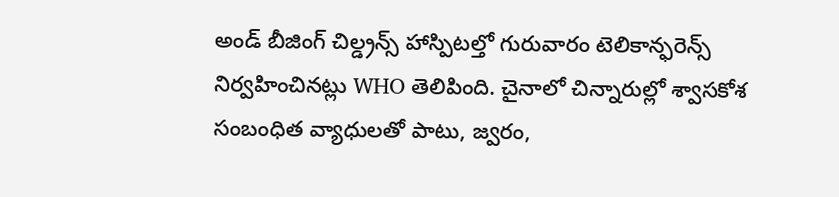అండ్ బీజింగ్ చిల్డ్రన్స్ హాస్పిటల్తో గురువారం టెలికాన్ఫరెన్స్ నిర్వహించినట్లు WHO తెలిపింది. చైనాలో చిన్నారుల్లో శ్వాసకోశ సంబంధిత వ్యాధులతో పాటు, జ్వరం,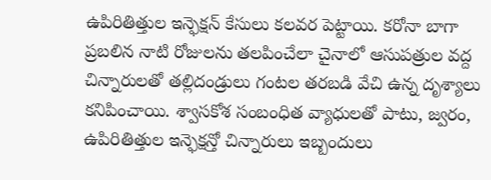ఉపిరితిత్తుల ఇన్ఫెక్షన్ కేసులు కలవర పెట్టాయి. కరోనా బాగా ప్రబలిన నాటి రోజులను తలపించేలా చైనాలో ఆసుపత్రుల వద్ద చిన్నారులతో తల్లిదండ్రులు గంటల తరబడి వేచి ఉన్న దృశ్యాలు కనిపించాయి. శ్వాసకోశ సంబంధిత వ్యాధులతో పాటు, జ్వరం, ఉపిరితిత్తుల ఇన్ఫెక్షన్తో చిన్నారులు ఇబ్బందులు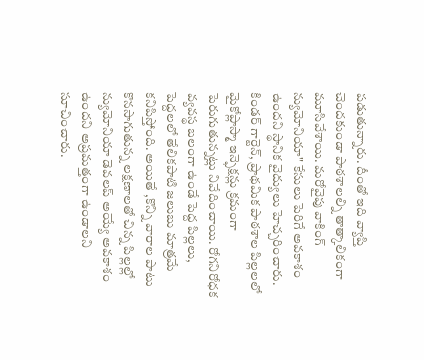పడుతున్నారు. దీంతో ఇది వ్యాప్తి చెందకుండా పాఠశాలల్ని తాత్కాలికంగా మూసివేశాయి. మరోవైపు వాకింగ్ న్యుమోనియా" కేసులు పెరిగే అవకాశం ఉందని స్థానిక వైద్యులు హెచ్చరించారు. కిండర్ గార్టెన్, ప్రాథమిక పాఠశాల పిల్లలలో మైకోప్లాస్మా ఇన్ఫెక్షన్లు క్రమంగా పెరుగుతున్నట్లు నివేదించాయి. రోగనిరోధక వ్యవస్థ బలంగా ఉండే పెద్ద పిల్లలు, పెద్దలలో తేలికపాటి జలుబు మాత్రమే కనిపిస్తోంది. అయితే ,కొన్ని వారాల పాటు కొనసాగుతున్న లక్షణాలతో చిన్న పిల్లల్లో న్యుమోనియా డెవలప్ అయ్యే అవకాశం ఉందని అప్రమత్తంగా ఉండాలని సూచించారు.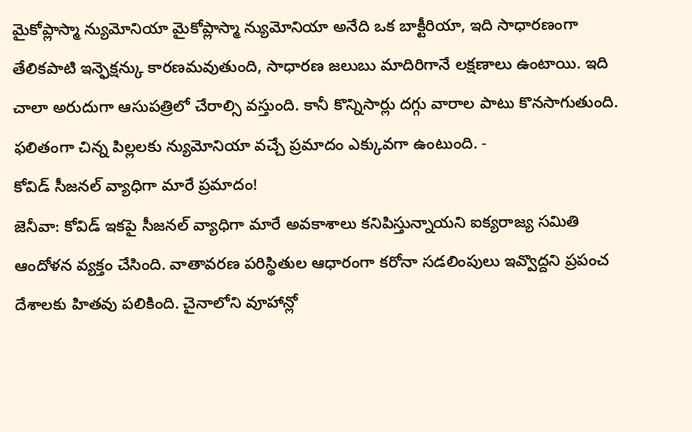మైకోప్లాస్మా న్యుమోనియా మైకోప్లాస్మా న్యుమోనియా అనేది ఒక బాక్టీరియా, ఇది సాధారణంగా తేలికపాటి ఇన్ఫెక్షన్కు కారణమవుతుంది, సాధారణ జలుబు మాదిరిగానే లక్షణాలు ఉంటాయి. ఇది చాలా అరుదుగా ఆసుపత్రిలో చేరాల్సి వస్తుంది. కానీ కొన్నిసార్లు దగ్గు వారాల పాటు కొనసాగుతుంది. ఫలితంగా చిన్న పిల్లలకు న్యుమోనియా వచ్చే ప్రమాదం ఎక్కువగా ఉంటుంది. -
కోవిడ్ సీజనల్ వ్యాధిగా మారే ప్రమాదం!
జెనీవా: కోవిడ్ ఇకపై సీజనల్ వ్యాధిగా మారే అవకాశాలు కనిపిస్తున్నాయని ఐక్యరాజ్య సమితి ఆందోళన వ్యక్తం చేసింది. వాతావరణ పరిస్థితుల ఆధారంగా కరోనా సడలింపులు ఇవ్వొద్దని ప్రపంచ దేశాలకు హితవు పలికింది. చైనాలోని వూహాన్లో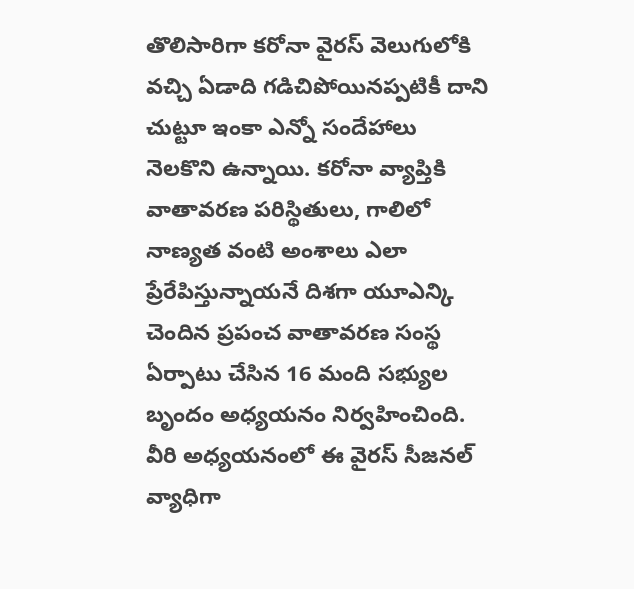తొలిసారిగా కరోనా వైరస్ వెలుగులోకి వచ్చి ఏడాది గడిచిపోయినప్పటికీ దాని చుట్టూ ఇంకా ఎన్నో సందేహాలు నెలకొని ఉన్నాయి. కరోనా వ్యాప్తికి వాతావరణ పరిస్థితులు, గాలిలో నాణ్యత వంటి అంశాలు ఎలా ప్రేరేపిస్తున్నాయనే దిశగా యూఎన్కి చెందిన ప్రపంచ వాతావరణ సంస్థ ఏర్పాటు చేసిన 16 మంది సభ్యుల బృందం అధ్యయనం నిర్వహించింది. వీరి అధ్యయనంలో ఈ వైరస్ సీజనల్ వ్యాధిగా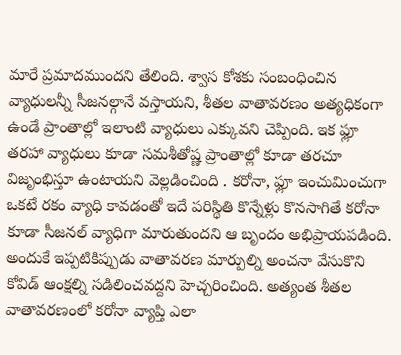మారే ప్రమాదముందని తేలింది. శ్వాస కోశకు సంబంధించిన వ్యాధులన్నీ సీజనల్గానే వస్తాయని, శీతల వాతావరణం అత్యధికంగా ఉండే ప్రాంతాల్లో ఇలాంటి వ్యాధులు ఎక్కువని చెప్పింది. ఇక ఫ్లూ తరహా వ్యాధులు కూడా సమశీతోష్ణ ప్రాంతాల్లో కూడా తరచూ విజృంభిస్తూ ఉంటాయని వెల్లడించింది . కరోనా, ఫ్లూ ఇంచుమించుగా ఒకటే రకం వ్యాధి కావడంతో ఇదే పరిస్థితి కొన్నేళ్లు కొనసాగితే కరోనా కూడా సీజనల్ వ్యాధిగా మారుతుందని ఆ బృందం అభిప్రాయపడింది. అందుకే ఇప్పటికిప్పుడు వాతావరణ మార్పుల్ని అంచనా వేసుకొని కోవిడ్ ఆంక్షల్ని సడిలించవద్దని హెచ్చరించింది. అత్యంత శీతల వాతావరణంలో కరోనా వ్యాప్తి ఎలా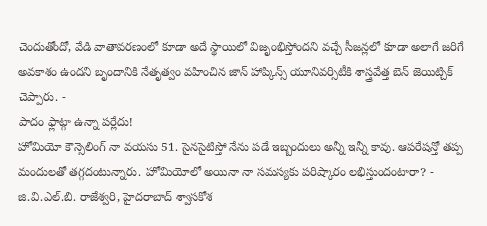చెందుతోందో, వేడి వాతావరణంలో కూడా అదే స్థాయిలో విజృంభిస్తోందని వచ్చే సీజన్లలో కూడా అలాగే జరిగే అవకాశం ఉందని బృందానికి నేతృత్వం వహించిన జాన్ హాప్కిన్స్ యూనివర్సిటీకి శాస్త్రవేత్త బెన్ జెయిట్చిక్ చెప్పారు. -
పాదం ఫ్లాట్గా ఉన్నా పర్లేదు!
హోమియో కౌన్సెలింగ్ నా వయసు 51. సైనసైటిస్తో నేను పడే ఇబ్బందులు అన్నీ ఇన్నీ కావు. ఆపరేషన్తో తప్ప మందులతో తగ్గదంటున్నారు. హోమియోలో అయినా నా సమస్యకు పరిష్కారం లభిస్తుందంటారా? - జి.వి.ఎల్.బి. రాజేశ్వరి, హైదరాబాద్ శ్వాసకోశ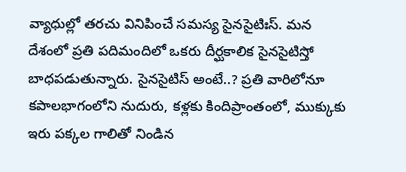వ్యాధుల్లో తరచు వినిపించే సమస్య సైనసైటిఃస్. మన దేశంలో ప్రతి పదిమందిలో ఒకరు దీర్ఘకాలిక సైనసైటిస్తో బాధపడుతున్నారు. సైనసైటిస్ అంటే..? ప్రతి వారిలోనూ కపాలభాగంలోని నుదురు, కళ్లకు కిందిప్రాంతంలో, ముక్కుకు ఇరు పక్కల గాలితో నిండిన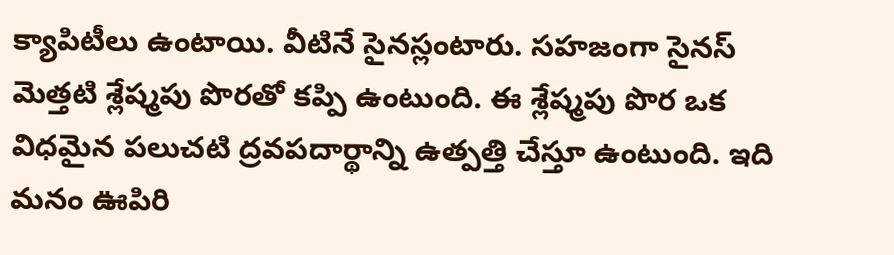క్యాపిటీలు ఉంటాయి. వీటినే సైనస్లంటారు. సహజంగా సైనస్ మెత్తటి శ్లేష్మపు పొరతో కప్పి ఉంటుంది. ఈ శ్లేష్మపు పొర ఒక విధమైన పలుచటి ద్రవపదార్థాన్ని ఉత్పత్తి చేస్తూ ఉంటుంది. ఇది మనం ఊపిరి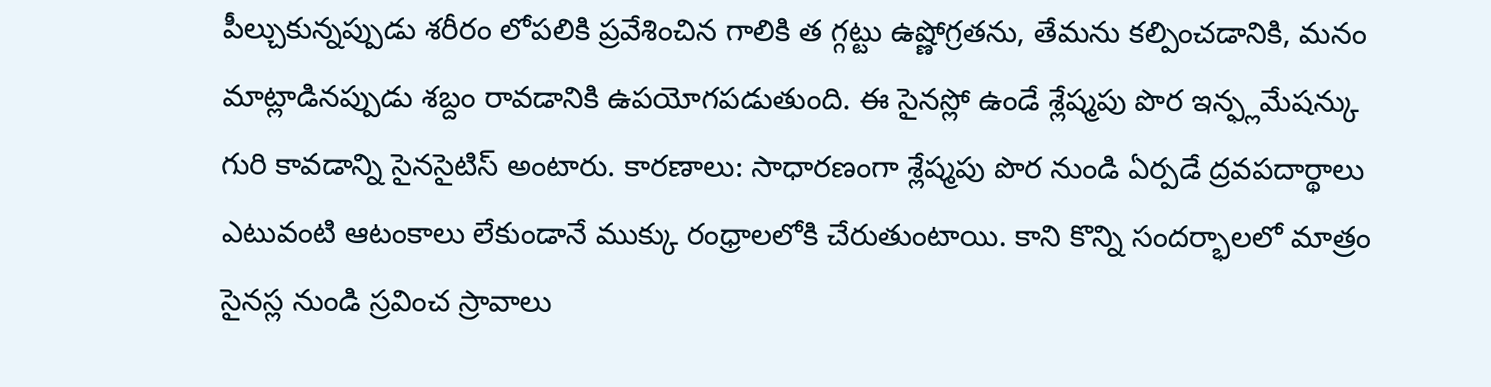పీల్చుకున్నప్పుడు శరీరం లోపలికి ప్రవేశించిన గాలికి త గ్గట్టు ఉష్ణోగ్రతను, తేమను కల్పించడానికి, మనం మాట్లాడినప్పుడు శబ్దం రావడానికి ఉపయోగపడుతుంది. ఈ సైనస్లో ఉండే శ్లేష్మపు పొర ఇన్ఫ్లమేషన్కు గురి కావడాన్ని సైనసైటిస్ అంటారు. కారణాలు: సాధారణంగా శ్లేష్మపు పొర నుండి ఏర్పడే ద్రవపదార్థాలు ఎటువంటి ఆటంకాలు లేకుండానే ముక్కు రంధ్రాలలోకి చేరుతుంటాయి. కాని కొన్ని సందర్భాలలో మాత్రం సైనస్ల నుండి స్రవించ స్రావాలు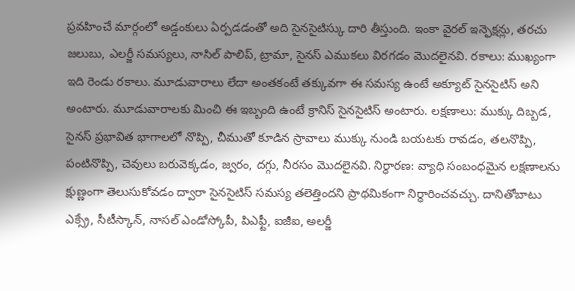ప్రవహించే మార్గంలో అడ్డంకులు ఏర్పడడంతో అది సైనసైటిస్కు దారి తీస్తుంది. ఇంకా వైరల్ ఇన్ఫెక్షన్లు, తరచు జలుబు, ఎలర్జీ సమస్యలు, నాసిల్ పాలిప్, ట్రామా, సైనస్ ఎముకలు విరగడం మొదలైనవి. రకాలు: ముఖ్యంగా ఇది రెండు రకాలు. మూడువారాలు లేదా అంతకంటే తక్కువగా ఈ సమస్య ఉంటే అక్యూట్ సైనసైటిస్ అని అంటారు. మూడువారాలకు మించి ఈ ఇబ్బంది ఉంటే క్రానిస్ సైనసైటిస్ అంటారు. లక్షణాలు: ముక్కు దిబ్బడ, సైనస్ ప్రభావిత భాగాలలో నొప్పి, చీముతో కూడిన స్రావాలు ముక్కు నుండి బయటకు రావడం, తలనొప్పి, పంటినొప్పి, చెవులు బరువెక్కడం, జ్వరం, దగ్గు, నీరసం మొదలైనవి. నిర్ధారణ: వ్యాధి సంబంధమైన లక్షణాలను క్షుణ్ణంగా తెలుసుకోవడం ద్వారా సైనసైటిస్ సమస్య తలెత్తిందని ప్రాథమికంగా నిర్థారించవచ్చు. దానితోబాటు ఎక్స్రే, సీటీస్కాన్, నాసల్ ఎండోస్కోపీ, పిఎఫ్టీ, ఐజీఐ, అలర్జీ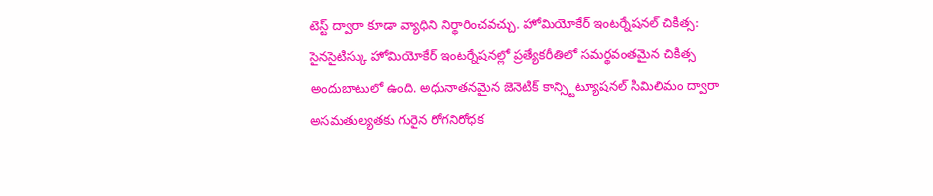టెస్ట్ ద్వారా కూడా వ్యాధిని నిర్థారించవచ్చు. హోమియోకేర్ ఇంటర్నేషనల్ చికిత్స: సైనసైటిస్కు హోమియోకేర్ ఇంటర్నేషనల్లో ప్రత్యేకరీతిలో సమర్థవంతమైన చికిత్స అందుబాటులో ఉంది. అధునాతనమైన జెనెటిక్ కాన్స్టిట్యూషనల్ సిమిలిమం ద్వారా అసమతుల్యతకు గురైన రోగనిరోధక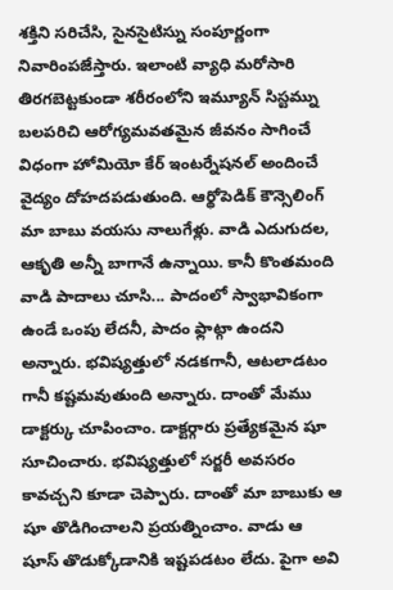శక్తిని సరిచేసి, సైనసైటిస్ను సంపూర్ణంగా నివారింపజేస్తారు. ఇలాంటి వ్యాధి మరోసారి తిరగబెట్టకుండా శరీరంలోని ఇమ్యూన్ సిస్టమ్ను బలపరిచి ఆరోగ్యమవతమైన జీవనం సాగించే విధంగా హోమియో కేర్ ఇంటర్నేషనల్ అందించే వైద్యం దోహదపడుతుంది. ఆర్థోపెడిక్ కౌన్సెలింగ్ మా బాబు వయసు నాలుగేళ్లు. వాడి ఎదుగుదల, ఆకృతి అన్నీ బాగానే ఉన్నాయి. కానీ కొంతమంది వాడి పాదాలు చూసి... పాదంలో స్వాభావికంగా ఉండే ఒంపు లేదనీ, పాదం ఫ్లాట్గా ఉందని అన్నారు. భవిష్యత్తులో నడకగానీ, ఆటలాడటం గానీ కష్టమవుతుంది అన్నారు. దాంతో మేము డాక్టర్కు చూపించాం. డాక్టర్గారు ప్రత్యేకమైన షూ సూచించారు. భవిష్యత్తులో సర్జరీ అవసరం కావచ్చని కూడా చెప్పారు. దాంతో మా బాబుకు ఆ షూ తొడిగించాలని ప్రయత్నించాం. వాడు ఆ షూస్ తొడుక్కోడానికి ఇష్టపడటం లేదు. పైగా అవి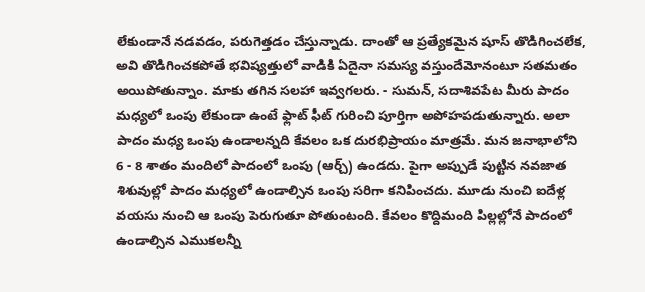లేకుండానే నడవడం, పరుగెత్తడం చేస్తున్నాడు. దాంతో ఆ ప్రత్యేకమైన షూస్ తొడిగించలేక, అవి తొడిగించకపోతే భవిష్యత్తులో వాడికి ఏదైనా సమస్య వస్తుందేమోనంటూ సతమతం అయిపోతున్నాం. మాకు తగిన సలహా ఇవ్వగలరు. - సుమన్, సదాశివపేట మీరు పాదం మధ్యలో ఒంపు లేకుండా ఉంటే ఫ్లాట్ ఫీట్ గురించి పూర్తిగా అపోహపడుతున్నారు. అలా పాదం మధ్య ఒంపు ఉండాలన్నది కేవలం ఒక దురభిప్రాయం మాత్రమే. మన జనాభాలోని 6 - 8 శాతం మందిలో పాదంలో ఒంపు (ఆర్చ్) ఉండదు. పైగా అప్పుడే పుట్టిన నవజాత శిశువుల్లో పాదం మధ్యలో ఉండాల్సిన ఒంపు సరిగా కనిపించదు. మూడు నుంచి ఐదేళ్ల వయసు నుంచి ఆ ఒంపు పెరుగుతూ పోతుంటంది. కేవలం కొద్దిమంది పిల్లల్లోనే పాదంలో ఉండాల్సిన ఎముకలన్నీ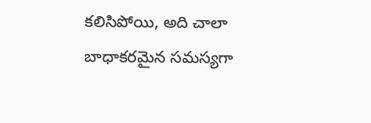కలిసిపోయి, అది చాలా బాధాకరమైన సమస్యగా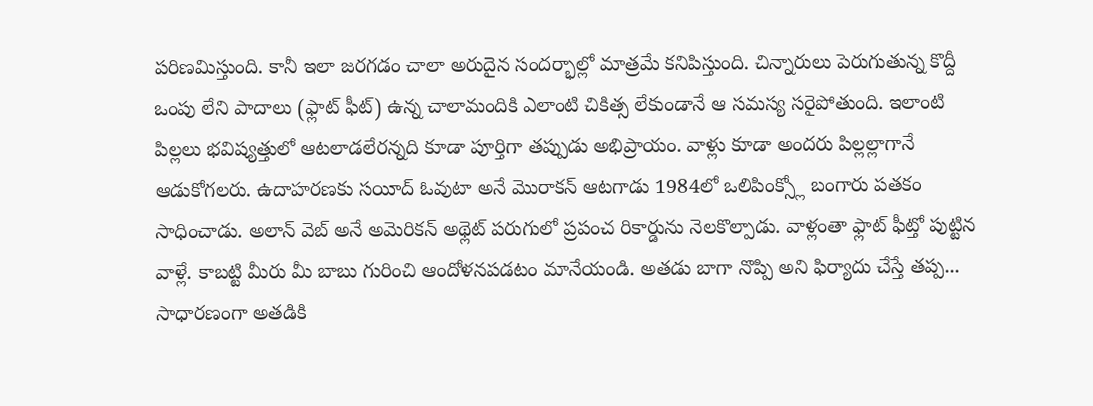పరిణమిస్తుంది. కానీ ఇలా జరగడం చాలా అరుదైన సందర్భాల్లో మాత్రమే కనిపిస్తుంది. చిన్నారులు పెరుగుతున్న కొద్దీ ఒంపు లేని పాదాలు (ఫ్లాట్ ఫీట్) ఉన్న చాలామందికి ఎలాంటి చికిత్స లేకుండానే ఆ సమస్య సరైపోతుంది. ఇలాంటి పిల్లలు భవిష్యత్తులో ఆటలాడలేరన్నది కూడా పూర్తిగా తప్పుడు అభిప్రాయం. వాళ్లు కూడా అందరు పిల్లల్లాగానే ఆడుకోగలరు. ఉదాహరణకు సయీద్ ఓవుటా అనే మొరాకన్ ఆటగాడు 1984లో ఒలిపింక్స్లో బంగారు పతకం సాధించాడు. అలాన్ వెబ్ అనే అమెరికన్ అథ్లెట్ పరుగులో ప్రపంచ రికార్డును నెలకొల్పాడు. వాళ్లంతా ఫ్లాట్ ఫీట్తో పుట్టిన వాళ్లే. కాబట్టి మీరు మీ బాబు గురించి ఆందోళనపడటం మానేయండి. అతడు బాగా నొప్పి అని ఫిర్యాదు చేస్తే తప్ప... సాధారణంగా అతడికి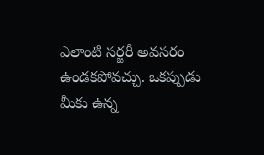ఎలాంటి సర్జరీ అవసరం ఉండకపోవచ్చు. ఒకప్పుడు మీకు ఉన్న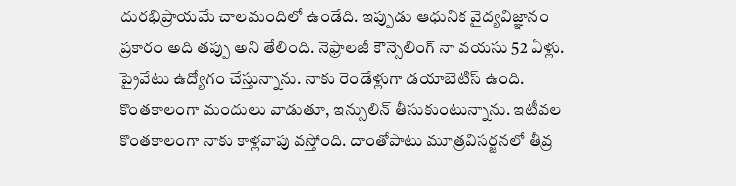దురభిప్రాయమే చాలమందిలో ఉండేది. ఇప్పుడు ఆధునిక వైద్యవిజ్ఞానం ప్రకారం అది తప్పు అని తేలింది. నెఫ్రాలజీ కౌన్సెలింగ్ నా వయసు 52 ఏళ్లు. ప్రైవేటు ఉద్యోగం చేస్తున్నాను. నాకు రెండేళ్లుగా డయాబెటిస్ ఉంది. కొంతకాలంగా మందులు వాడుతూ, ఇన్సులిన్ తీసుకుంటున్నాను. ఇటీవల కొంతకాలంగా నాకు కాళ్లవాపు వస్తోంది. దాంతోపాటు మూత్రవిసర్జనలో తీవ్ర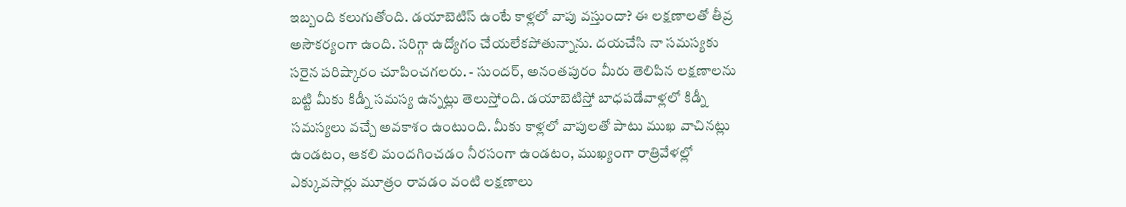ఇబ్బంది కలుగుతోంది. డయాబెటిస్ ఉంటే కాళ్లలో వాపు వస్తుందా? ఈ లక్షణాలతో తీవ్ర అసౌకర్యంగా ఉంది. సరిగ్గా ఉద్యోగం చేయలేకపోతున్నాను. దయచేసి నా సమస్యకు సరైన పరిష్కారం చూపించగలరు. - సుందర్, అనంతపురం మీరు తెలిపిన లక్షణాలను బట్టి మీకు కిడ్నీ సమస్య ఉన్నట్లు తెలుస్తోంది. డయాబెటిస్తో బాధపడేవాళ్లలో కిడ్నీ సమస్యలు వచ్చే అవకాశం ఉంటుంది. మీకు కాళ్లలో వాపులతో పాటు ముఖ వాచినట్లు ఉండటం, ఆకలి మందగించడం నీరసంగా ఉండటం, ముఖ్యంగా రాత్రివేళల్లో ఎక్కువసార్లు మూత్రం రావడం వంటి లక్షణాలు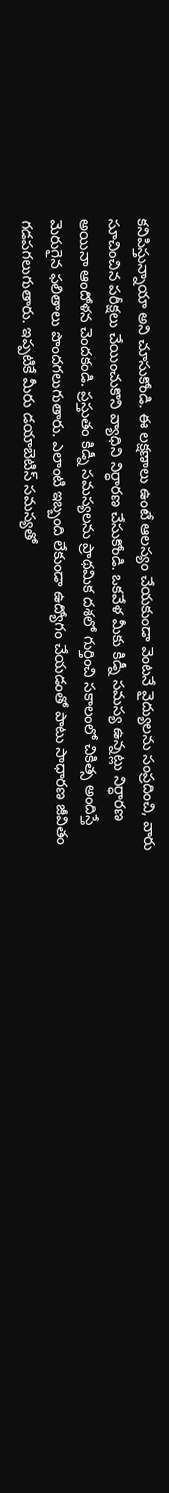కనిపిస్తున్నాయా అని చూసుకోండి. ఈ లక్షణాలు ఉంటే ఆలస్యం చేయకుండా వెంటనే వైద్యులను సంప్రదించి, వారు సూచించిన పరీక్షలు చేయించుకొని వ్యాధిని నిర్ధారణ చేసుకోండి. ఒకవేళ మీకు కిడ్నీ సమస్య ఉన్నట్లు నిర్ధారణ అయినా ఆందోళన చెందకండి. ప్రస్తుతం కిడ్నీ సమస్యలను ప్రాథమిక దశలో గుర్తించి సకాలంలో చికిత్స అందిస్తే మెరుగైన ఫలితాలు పొందగలుగుతారు. ఎలాంటి ఇబ్బంది లేకుండా ఉద్యోగం చేయడంతో పాటు సాధారణ జీవితం గడపగలుగుతారు. ఇప్పటికే మీరు డయాబెటిస్ సమస్యతో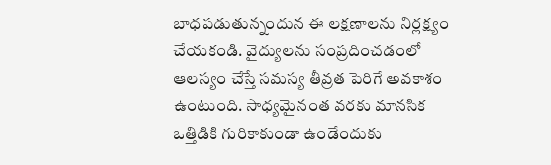బాధపడుతున్నందున ఈ లక్షణాలను నిర్లక్ష్యం చేయకండి. వైద్యులను సంప్రదించడంలో ఆలస్యం చేస్తే సమస్య తీవ్రత పెరిగే అవకాశం ఉంటుంది. సాధ్యమైనంత వరకు మానసిక ఒత్తిడికి గురికాకుండా ఉండేందుకు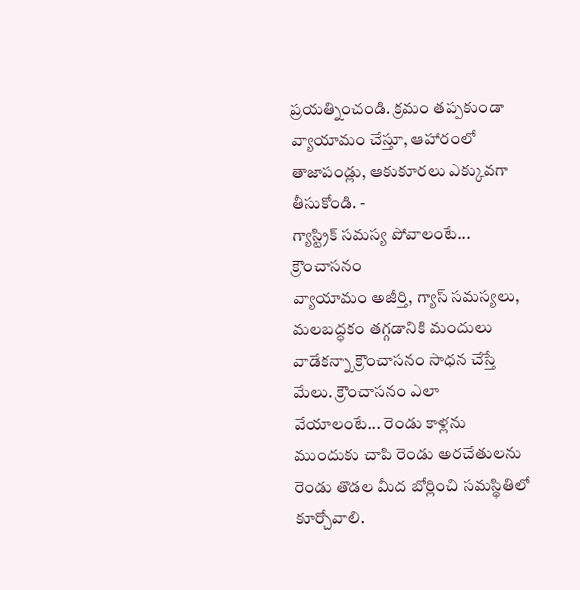ప్రయత్నించండి. క్రమం తప్పకుండా వ్యాయామం చేస్తూ, ఆహారంలో తాజాపండ్లు, ఆకుకూరలు ఎక్కువగా తీసుకోండి. -
గ్యాస్ట్రిక్ సమస్య పోవాలంటే... క్రౌంచాసనం
వ్యాయామం అజీర్తి, గ్యాస్ సమస్యలు, మలబద్ధకం తగ్గడానికి మందులు వాడేకన్నా క్రౌంచాసనం సాధన చేస్తే మేలు. క్రౌంచాసనం ఎలా వేయాలంటే... రెండు కాళ్లను ముందుకు చాపి రెండు అరచేతులను రెండు తొడల మీద బోర్లించి సమస్థితిలో కూర్చోవాలి.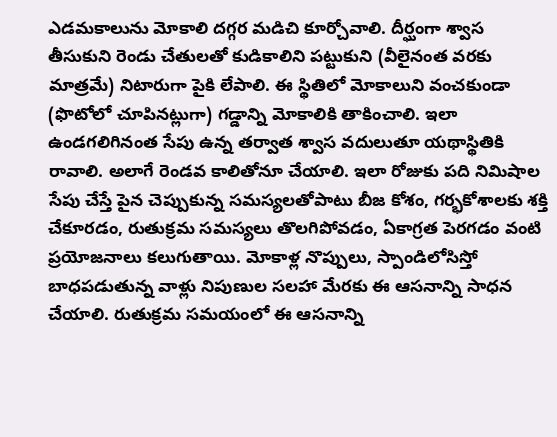ఎడమకాలును మోకాలి దగ్గర మడిచి కూర్చోవాలి. దీర్ఘంగా శ్వాస తీసుకుని రెండు చేతులతో కుడికాలిని పట్టుకుని (వీలైనంత వరకు మాత్రమే) నిటారుగా పైకి లేపాలి. ఈ స్థితిలో మోకాలుని వంచకుండా (ఫొటోలో చూపినట్లుగా) గడ్డాన్ని మోకాలికి తాకించాలి. ఇలా ఉండగలిగినంత సేపు ఉన్న తర్వాత శ్వాస వదులుతూ యథాస్థితికి రావాలి. అలాగే రెండవ కాలితోనూ చేయాలి. ఇలా రోజుకు పది నిమిషాల సేపు చేస్తే పైన చెప్పుకున్న సమస్యలతోపాటు బీజ కోశం, గర్భకోశాలకు శక్తి చేకూరడం, రుతుక్రమ సమస్యలు తొలగిపోవడం, ఏకాగ్రత పెరగడం వంటి ప్రయోజనాలు కలుగుతాయి. మోకాళ్ల నొప్పులు, స్పాండిలోసిస్తో బాధపడుతున్న వాళ్లు నిపుణుల సలహా మేరకు ఈ ఆసనాన్ని సాధన చేయాలి. రుతుక్రమ సమయంలో ఈ ఆసనాన్ని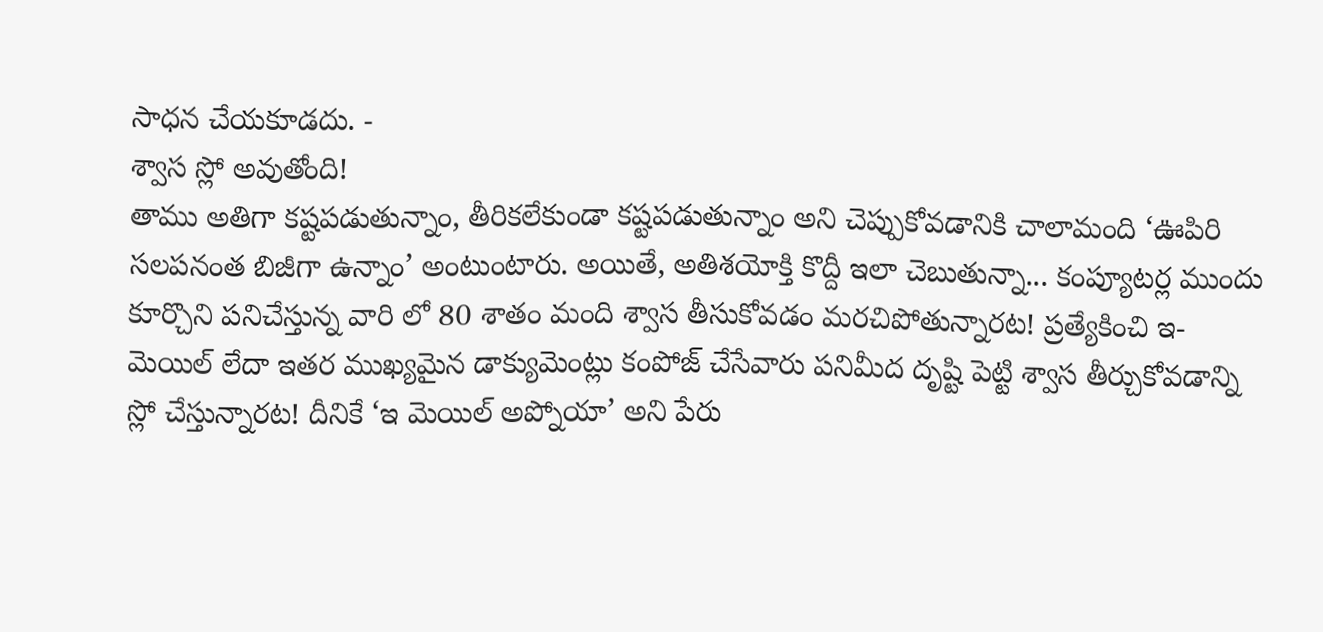సాధన చేయకూడదు. -
శ్వాస స్లో అవుతోంది!
తాము అతిగా కష్టపడుతున్నాం, తీరికలేకుండా కష్టపడుతున్నాం అని చెప్పుకోవడానికి చాలామంది ‘ఊపిరి సలపనంత బిజీగా ఉన్నాం’ అంటుంటారు. అయితే, అతిశయోక్తి కొద్దీ ఇలా చెబుతున్నా... కంప్యూటర్ల ముందు కూర్చొని పనిచేస్తున్న వారి లో 80 శాతం మంది శ్వాస తీసుకోవడం మరచిపోతున్నారట! ప్రత్యేకించి ఇ-మెయిల్ లేదా ఇతర ముఖ్యమైన డాక్యుమెంట్లు కంపోజ్ చేసేవారు పనిమీద దృష్టి పెట్టి శ్వాస తీర్చుకోవడాన్ని స్లో చేస్తున్నారట! దీనికే ‘ఇ మెయిల్ అప్నోయా’ అని పేరు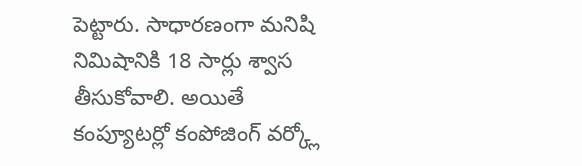పెట్టారు. సాధారణంగా మనిషి నిమిషానికి 18 సార్లు శ్వాస తీసుకోవాలి. అయితే కంప్యూటర్లో కంపోజింగ్ వర్క్లో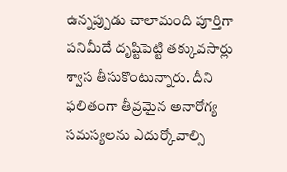ఉన్నప్పుడు చాలామంది పూర్తిగా పనిమీదే దృష్టిపెట్టి తక్కువసార్లు శ్వాస తీసుకొంటున్నారు. దీని ఫలితంగా తీవ్రమైన అనారోగ్య సమస్యలను ఎదుర్కోవాల్సి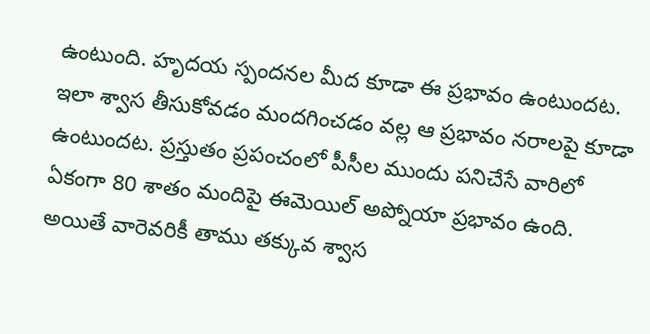ఉంటుంది. హృదయ స్పందనల మీద కూడా ఈ ప్రభావం ఉంటుందట. ఇలా శ్వాస తీసుకోవడం మందగించడం వల్ల ఆ ప్రభావం నరాలపై కూడా ఉంటుందట. ప్రస్తుతం ప్రపంచంలో పీసీల ముందు పనిచేసే వారిలో ఏకంగా 80 శాతం మందిపై ఈమెయిల్ అప్నోయా ప్రభావం ఉంది. అయితే వారెవరికీ తాము తక్కువ శ్వాస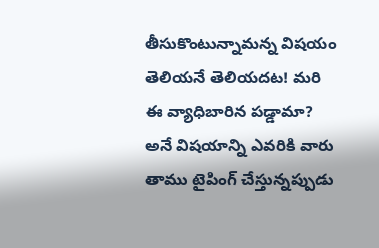తీసుకొంటున్నామన్న విషయం తెలియనే తెలియదట! మరి ఈ వ్యాధిబారిన పడ్డామా? అనే విషయాన్ని ఎవరికి వారు తాము టైపింగ్ చేస్తున్నప్పుడు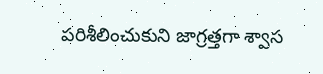పరిశీలించుకుని జాగ్రత్తగా శ్వాస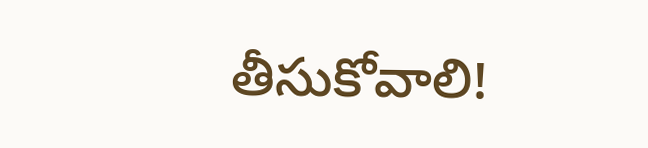తీసుకోవాలి!